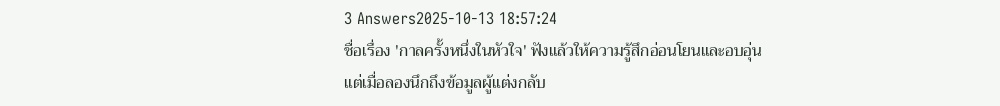3 Answers2025-10-13 18:57:24
ชื่อเรื่อง 'กาลครั้งหนึ่งในหัวใจ' ฟังแล้วให้ความรู้สึกอ่อนโยนและอบอุ่น แต่เมื่อลองนึกถึงข้อมูลผู้แต่งกลับ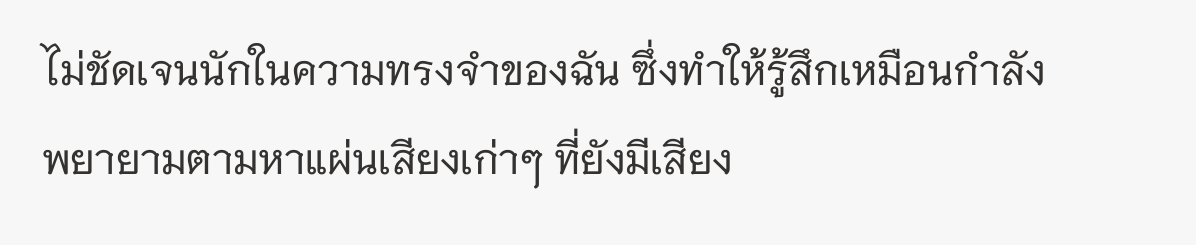ไม่ชัดเจนนักในความทรงจำของฉัน ซึ่งทำให้รู้สึกเหมือนกำลังพยายามตามหาแผ่นเสียงเก่าๆ ที่ยังมีเสียง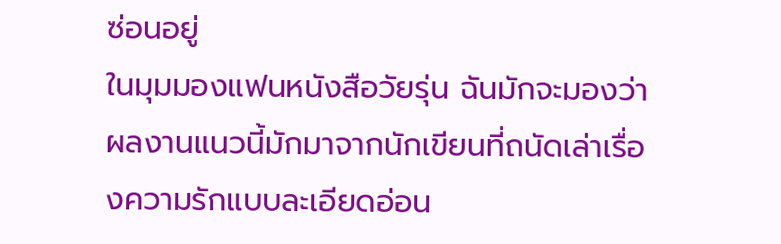ซ่อนอยู่
ในมุมมองแฟนหนังสือวัยรุ่น ฉันมักจะมองว่าผลงานแนวนี้มักมาจากนักเขียนที่ถนัดเล่าเรื่องความรักแบบละเอียดอ่อน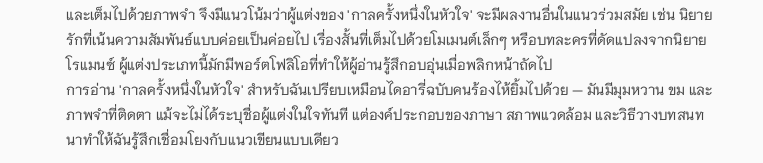และเต็มไปด้วยภาพจำ จึงมีแนวโน้มว่าผู้แต่งของ 'กาลครั้งหนึ่งในหัวใจ' จะมีผลงานอื่นในแนวร่วมสมัย เช่น นิยายรักที่เน้นความสัมพันธ์แบบค่อยเป็นค่อยไป เรื่องสั้นที่เต็มไปด้วยโมเมนต์เล็กๆ หรือบทละครที่ดัดแปลงจากนิยายโรแมนซ์ ผู้แต่งประเภทนี้มักมีพอร์ตโฟลิโอที่ทำให้ผู้อ่านรู้สึกอบอุ่นเมื่อพลิกหน้าถัดไป
การอ่าน 'กาลครั้งหนึ่งในหัวใจ' สำหรับฉันเปรียบเหมือนไดอารี่ฉบับคนร้องไห้ยิ้มไปด้วย — มันมีมุมหวาน ขม และภาพจำที่ติดตา แม้จะไม่ได้ระบุชื่อผู้แต่งในใจทันที แต่องค์ประกอบของภาษา สภาพแวดล้อม และวิธีวางบทสนทนาทำให้ฉันรู้สึกเชื่อมโยงกับแนวเขียนแบบเดียว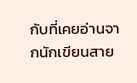กับที่เคยอ่านจากนักเขียนสาย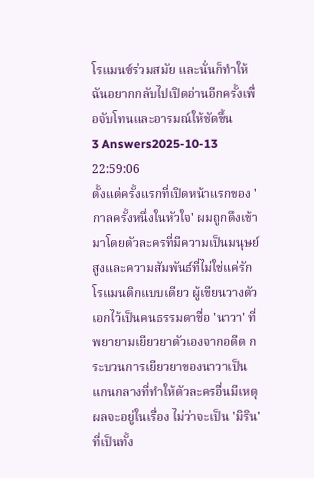โรแมนซ์ร่วมสมัย และนั่นก็ทำให้ฉันอยากกลับไปเปิดอ่านอีกครั้งเพื่อจับโทนและอารมณ์ให้ชัดขึ้น
3 Answers2025-10-13 22:59:06
ตั้งแต่ครั้งแรกที่เปิดหน้าแรกของ 'กาลครั้งหนึ่งในหัวใจ' ผมถูกดึงเข้ามาโดยตัวละครที่มีความเป็นมนุษย์สูงและความสัมพันธ์ที่ไม่ใช่แค่รักโรแมนติกแบบเดียว ผู้เขียนวางตัวเอกไว้เป็นคนธรรมดาชื่อ 'นาวา' ที่พยายามเยียวยาตัวเองจากอดีต กระบวนการเยียวยาของนาวาเป็นแกนกลางที่ทำให้ตัวละครอื่นมีเหตุผลจะอยู่ในเรื่อง ไม่ว่าจะเป็น 'มิริน' ที่เป็นทั้ง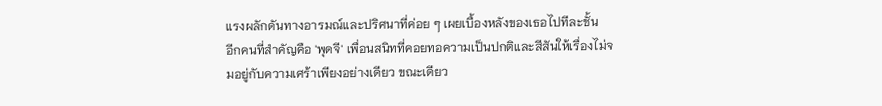แรงผลักดันทางอารมณ์และปริศนาที่ค่อย ๆ เผยเบื้องหลังของเธอไปทีละชั้น
อีกคนที่สำคัญคือ 'พุดจี' เพื่อนสนิทที่คอยทอความเป็นปกติและสีสันให้เรื่องไม่จมอยู่กับความเศร้าเพียงอย่างเดียว ขณะเดียว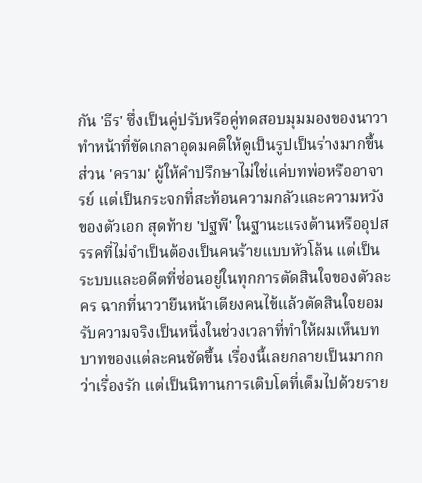กัน 'ธีร' ซึ่งเป็นคู่ปรับหรือคู่ทดสอบมุมมองของนาวา ทำหน้าที่ขัดเกลาอุดมคติให้ดูเป็นรูปเป็นร่างมากขึ้น ส่วน 'คราม' ผู้ให้คำปรึกษาไม่ใช่แค่บทพ่อหรืออาจารย์ แต่เป็นกระจกที่สะท้อนความกลัวและความหวังของตัวเอก สุดท้าย 'ปฐพี' ในฐานะแรงต้านหรืออุปสรรคที่ไม่จำเป็นต้องเป็นคนร้ายแบบหัวโล้น แต่เป็นระบบและอดีตที่ซ่อนอยู่ในทุกการตัดสินใจของตัวละคร ฉากที่นาวายืนหน้าเตียงคนไข้แล้วตัดสินใจยอมรับความจริงเป็นหนึ่งในช่วงเวลาที่ทำให้ผมเห็นบทบาทของแต่ละคนชัดขึ้น เรื่องนี้เลยกลายเป็นมากกว่าเรื่องรัก แต่เป็นนิทานการเติบโตที่เต็มไปด้วยราย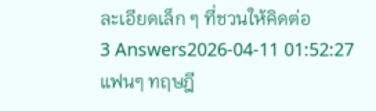ละเอียดเล็ก ๆ ที่ชวนให้คิดต่อ
3 Answers2026-04-11 01:52:27
แฟนๆ ทฤษฎี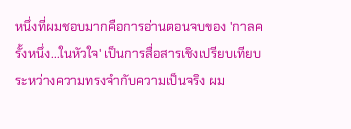หนึ่งที่ผมชอบมากคือการอ่านตอนจบของ 'กาลครั้งหนึ่ง...ในหัวใจ' เป็นการสื่อสารเชิงเปรียบเทียบระหว่างความทรงจำกับความเป็นจริง ผม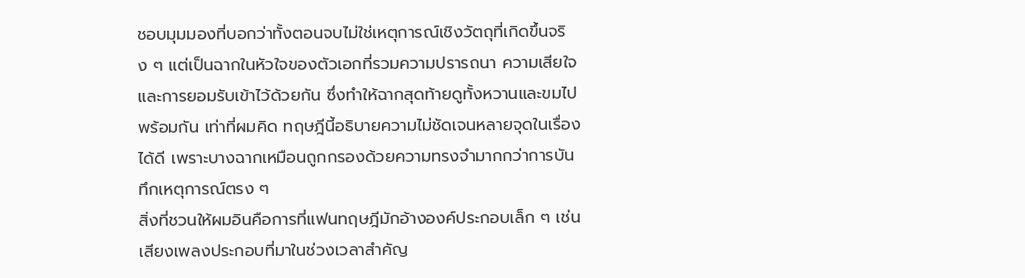ชอบมุมมองที่บอกว่าทั้งตอนจบไม่ใช่เหตุการณ์เชิงวัตถุที่เกิดขึ้นจริง ๆ แต่เป็นฉากในหัวใจของตัวเอกที่รวมความปรารถนา ความเสียใจ และการยอมรับเข้าไว้ด้วยกัน ซึ่งทำให้ฉากสุดท้ายดูทั้งหวานและขมไปพร้อมกัน เท่าที่ผมคิด ทฤษฎีนี้อธิบายความไม่ชัดเจนหลายจุดในเรื่องได้ดี เพราะบางฉากเหมือนถูกกรองด้วยความทรงจำมากกว่าการบันทึกเหตุการณ์ตรง ๆ
สิ่งที่ชวนให้ผมอินคือการที่แฟนทฤษฎีมักอ้างองค์ประกอบเล็ก ๆ เช่นเสียงเพลงประกอบที่มาในช่วงเวลาสำคัญ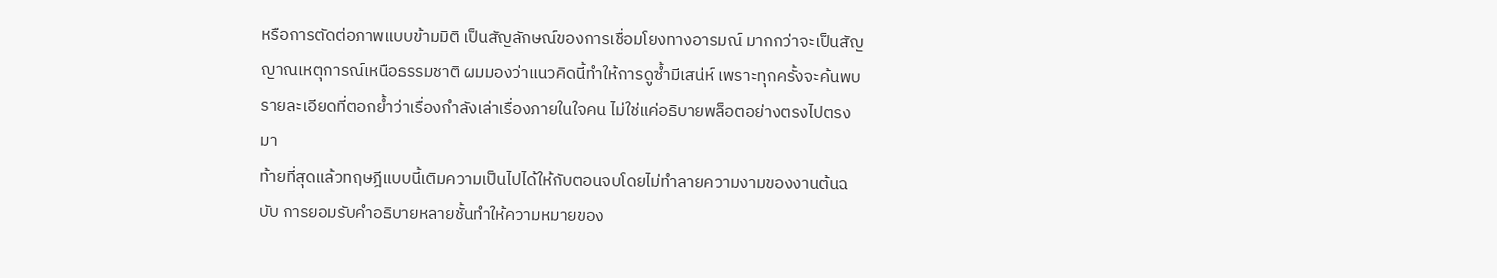หรือการตัดต่อภาพแบบข้ามมิติ เป็นสัญลักษณ์ของการเชื่อมโยงทางอารมณ์ มากกว่าจะเป็นสัญญาณเหตุการณ์เหนือธรรมชาติ ผมมองว่าแนวคิดนี้ทำให้การดูซ้ำมีเสน่ห์ เพราะทุกครั้งจะค้นพบรายละเอียดที่ตอกย้ำว่าเรื่องกำลังเล่าเรื่องภายในใจคน ไม่ใช่แค่อธิบายพล็อตอย่างตรงไปตรงมา
ท้ายที่สุดแล้วทฤษฎีแบบนี้เติมความเป็นไปได้ให้กับตอนจบโดยไม่ทำลายความงามของงานต้นฉบับ การยอมรับคำอธิบายหลายชั้นทำให้ความหมายของ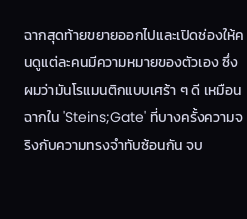ฉากสุดท้ายขยายออกไปและเปิดช่องให้คนดูแต่ละคนมีความหมายของตัวเอง ซึ่งผมว่ามันโรแมนติกแบบเศร้า ๆ ดี เหมือนฉากใน 'Steins;Gate' ที่บางครั้งความจริงกับความทรงจำทับซ้อนกัน จบ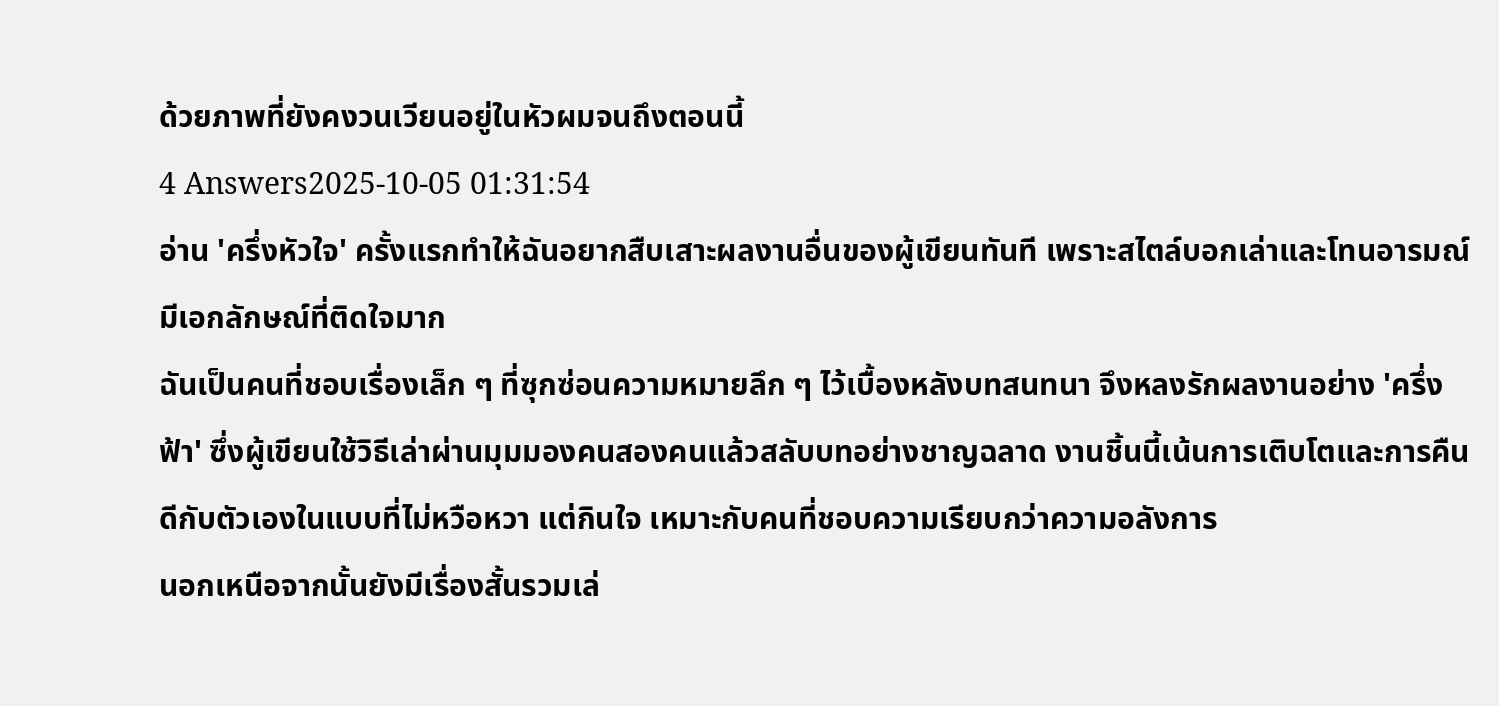ด้วยภาพที่ยังคงวนเวียนอยู่ในหัวผมจนถึงตอนนี้
4 Answers2025-10-05 01:31:54
อ่าน 'ครึ่งหัวใจ' ครั้งแรกทำให้ฉันอยากสืบเสาะผลงานอื่นของผู้เขียนทันที เพราะสไตล์บอกเล่าและโทนอารมณ์มีเอกลักษณ์ที่ติดใจมาก
ฉันเป็นคนที่ชอบเรื่องเล็ก ๆ ที่ซุกซ่อนความหมายลึก ๆ ไว้เบื้องหลังบทสนทนา จึงหลงรักผลงานอย่าง 'ครึ่งฟ้า' ซึ่งผู้เขียนใช้วิธีเล่าผ่านมุมมองคนสองคนแล้วสลับบทอย่างชาญฉลาด งานชิ้นนี้เน้นการเติบโตและการคืนดีกับตัวเองในแบบที่ไม่หวือหวา แต่กินใจ เหมาะกับคนที่ชอบความเรียบกว่าความอลังการ
นอกเหนือจากนั้นยังมีเรื่องสั้นรวมเล่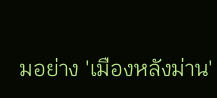มอย่าง 'เมืองหลังม่าน'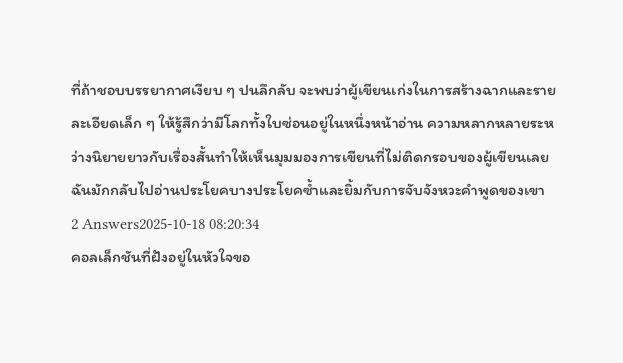ที่ถ้าชอบบรรยากาศเงียบ ๆ ปนลึกลับ จะพบว่าผู้เขียนเก่งในการสร้างฉากและรายละเอียดเล็ก ๆ ให้รู้สึกว่ามีโลกทั้งใบซ่อนอยู่ในหนึ่งหน้าอ่าน ความหลากหลายระหว่างนิยายยาวกับเรื่องสั้นทำให้เห็นมุมมองการเขียนที่ไม่ติดกรอบของผู้เขียนเลย ฉันมักกลับไปอ่านประโยคบางประโยคซ้ำและยิ้มกับการจับจังหวะคำพูดของเขา
2 Answers2025-10-18 08:20:34
คอลเล็กชันที่ฝังอยู่ในหัวใจขอ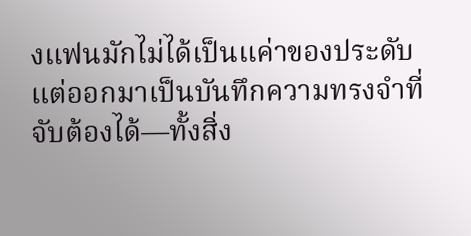งแฟนมักไม่ได้เป็นแค่าของประดับ แต่ออกมาเป็นบันทึกความทรงจำที่จับต้องได้—ทั้งสิ่ง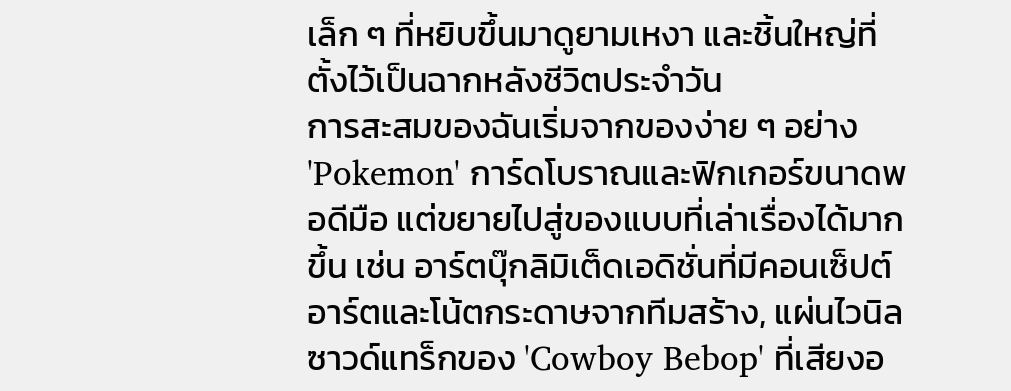เล็ก ๆ ที่หยิบขึ้นมาดูยามเหงา และชิ้นใหญ่ที่ตั้งไว้เป็นฉากหลังชีวิตประจำวัน
การสะสมของฉันเริ่มจากของง่าย ๆ อย่าง 'Pokemon' การ์ดโบราณและฟิกเกอร์ขนาดพอดีมือ แต่ขยายไปสู่ของแบบที่เล่าเรื่องได้มากขึ้น เช่น อาร์ตบุ๊กลิมิเต็ดเอดิชั่นที่มีคอนเซ็ปต์อาร์ตและโน้ตกระดาษจากทีมสร้าง, แผ่นไวนิลซาวด์แทร็กของ 'Cowboy Bebop' ที่เสียงอ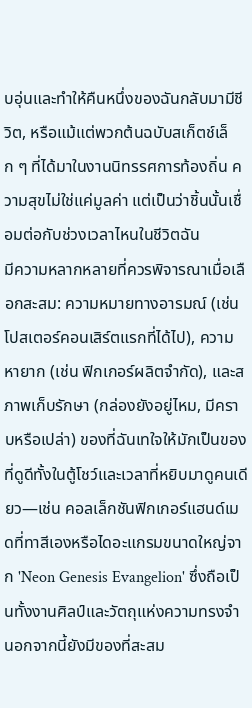บอุ่นและทำให้คืนหนึ่งของฉันกลับมามีชีวิต, หรือแม้แต่พวกต้นฉบับสเก็ตช์เล็ก ๆ ที่ได้มาในงานนิทรรศการท้องถิ่น ความสุขไม่ใช่แค่มูลค่า แต่เป็นว่าชิ้นนั้นเชื่อมต่อกับช่วงเวลาไหนในชีวิตฉัน
มีความหลากหลายที่ควรพิจารณาเมื่อเลือกสะสม: ความหมายทางอารมณ์ (เช่น โปสเตอร์คอนเสิร์ตแรกที่ได้ไป), ความหายาก (เช่น ฟิกเกอร์ผลิตจำกัด), และสภาพเก็บรักษา (กล่องยังอยู่ไหม, มีคราบหรือเปล่า) ของที่ฉันเทใจให้มักเป็นของที่ดูดีทั้งในตู้โชว์และเวลาที่หยิบมาดูคนเดียว—เช่น คอลเล็กชันฟิกเกอร์แฮนด์เมดที่ทาสีเองหรือไดอะแกรมขนาดใหญ่จาก 'Neon Genesis Evangelion' ซึ่งถือเป็นทั้งงานศิลป์และวัตถุแห่งความทรงจำ นอกจากนี้ยังมีของที่สะสม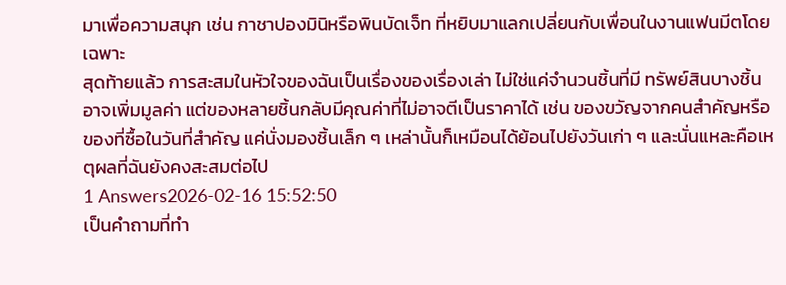มาเพื่อความสนุก เช่น กาชาปองมินิหรือพินบัดเจ็ท ที่หยิบมาแลกเปลี่ยนกับเพื่อนในงานแฟนมีตโดยเฉพาะ
สุดท้ายแล้ว การสะสมในหัวใจของฉันเป็นเรื่องของเรื่องเล่า ไม่ใช่แค่จำนวนชิ้นที่มี ทรัพย์สินบางชิ้นอาจเพิ่มมูลค่า แต่ของหลายชิ้นกลับมีคุณค่าที่ไม่อาจตีเป็นราคาได้ เช่น ของขวัญจากคนสำคัญหรือของที่ซื้อในวันที่สำคัญ แค่นั่งมองชิ้นเล็ก ๆ เหล่านั้นก็เหมือนได้ย้อนไปยังวันเก่า ๆ และนั่นแหละคือเหตุผลที่ฉันยังคงสะสมต่อไป
1 Answers2026-02-16 15:52:50
เป็นคำถามที่ทำ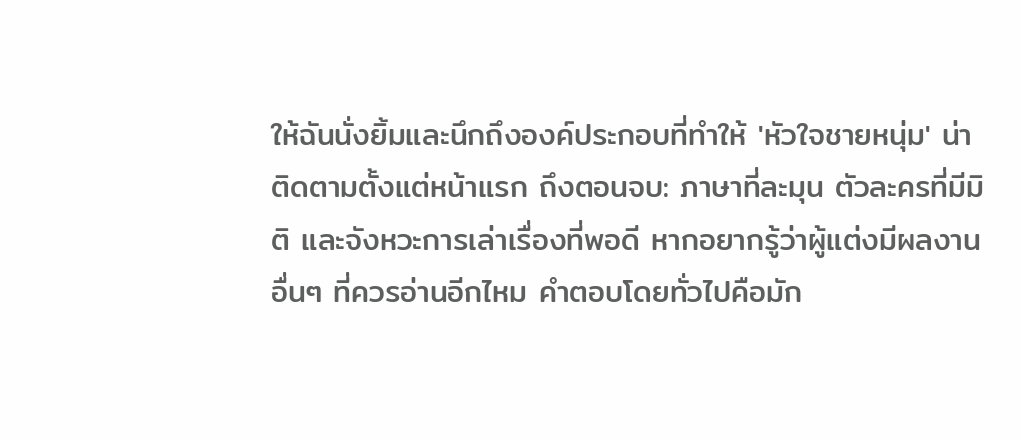ให้ฉันนั่งยิ้มและนึกถึงองค์ประกอบที่ทำให้ 'หัวใจชายหนุ่ม' น่าติดตามตั้งแต่หน้าแรก ถึงตอนจบ: ภาษาที่ละมุน ตัวละครที่มีมิติ และจังหวะการเล่าเรื่องที่พอดี หากอยากรู้ว่าผู้แต่งมีผลงานอื่นๆ ที่ควรอ่านอีกไหม คำตอบโดยทั่วไปคือมัก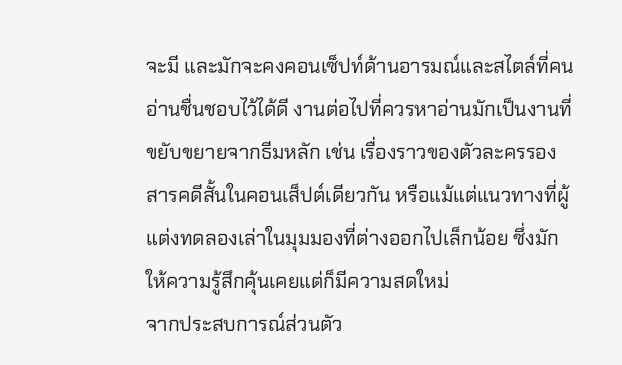จะมี และมักจะคงคอนเซ็ปท์ด้านอารมณ์และสไตล์ที่คนอ่านชื่นชอบไว้ได้ดี งานต่อไปที่ควรหาอ่านมักเป็นงานที่ขยับขยายจากธีมหลัก เช่น เรื่องราวของตัวละครรอง สารคดีสั้นในคอนเส็ปต์เดียวกัน หรือแม้แต่แนวทางที่ผู้แต่งทดลองเล่าในมุมมองที่ต่างออกไปเล็กน้อย ซึ่งมักให้ความรู้สึกคุ้นเคยแต่ก็มีความสดใหม่
จากประสบการณ์ส่วนตัว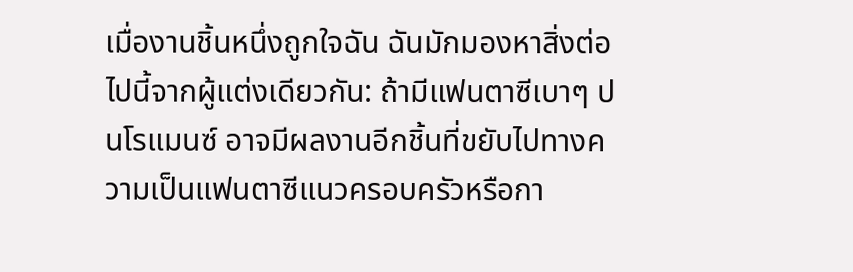เมื่องานชิ้นหนึ่งถูกใจฉัน ฉันมักมองหาสิ่งต่อไปนี้จากผู้แต่งเดียวกัน: ถ้ามีแฟนตาซีเบาๆ ปนโรแมนซ์ อาจมีผลงานอีกชิ้นที่ขยับไปทางความเป็นแฟนตาซีแนวครอบครัวหรือกา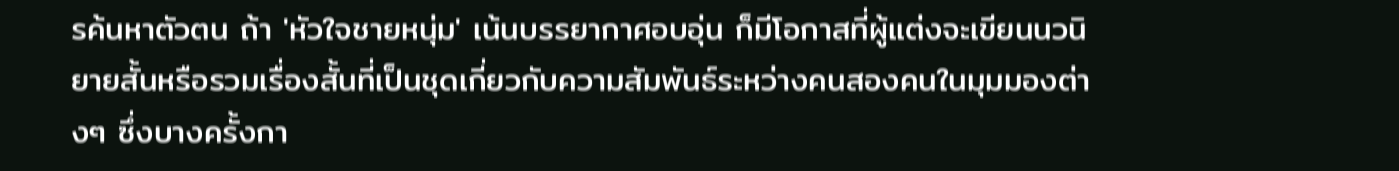รค้นหาตัวตน ถ้า 'หัวใจชายหนุ่ม' เน้นบรรยากาศอบอุ่น ก็มีโอกาสที่ผู้แต่งจะเขียนนวนิยายสั้นหรือรวมเรื่องสั้นที่เป็นชุดเกี่ยวกับความสัมพันธ์ระหว่างคนสองคนในมุมมองต่างๆ ซึ่งบางครั้งกา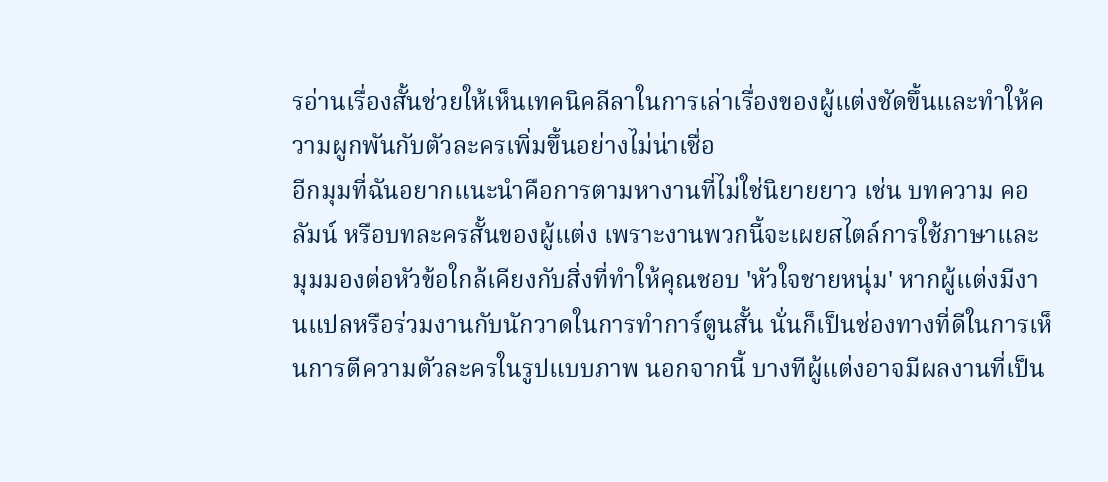รอ่านเรื่องสั้นช่วยให้เห็นเทคนิคลีลาในการเล่าเรื่องของผู้แต่งชัดขึ้นและทำให้ความผูกพันกับตัวละครเพิ่มขึ้นอย่างไม่น่าเชื่อ
อีกมุมที่ฉันอยากแนะนำคือการตามหางานที่ไม่ใช่นิยายยาว เช่น บทความ คอลัมน์ หรือบทละครสั้นของผู้แต่ง เพราะงานพวกนี้จะเผยสไตล์การใช้ภาษาและมุมมองต่อหัวข้อใกล้เคียงกับสิ่งที่ทำให้คุณชอบ 'หัวใจชายหนุ่ม' หากผู้แต่งมีงานแปลหรือร่วมงานกับนักวาดในการทำการ์ตูนสั้น นั่นก็เป็นช่องทางที่ดีในการเห็นการตีความตัวละครในรูปแบบภาพ นอกจากนี้ บางทีผู้แต่งอาจมีผลงานที่เป็น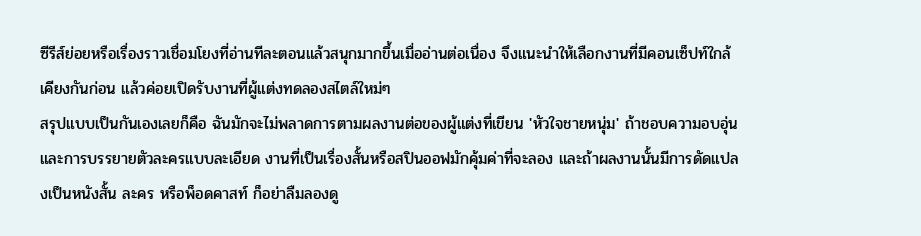ซีรีส์ย่อยหรือเรื่องราวเชื่อมโยงที่อ่านทีละตอนแล้วสนุกมากขึ้นเมื่ออ่านต่อเนื่อง จึงแนะนำให้เลือกงานที่มีคอนเซ็ปท์ใกล้เคียงกันก่อน แล้วค่อยเปิดรับงานที่ผู้แต่งทดลองสไตล์ใหม่ๆ
สรุปแบบเป็นกันเองเลยก็คือ ฉันมักจะไม่พลาดการตามผลงานต่อของผู้แต่งที่เขียน 'หัวใจชายหนุ่ม' ถ้าชอบความอบอุ่นและการบรรยายตัวละครแบบละเอียด งานที่เป็นเรื่องสั้นหรือสปินออฟมักคุ้มค่าที่จะลอง และถ้าผลงานนั้นมีการดัดแปลงเป็นหนังสั้น ละคร หรือพ็อดคาสท์ ก็อย่าลืมลองดู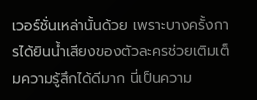เวอร์ชั่นเหล่านั้นด้วย เพราะบางครั้งการได้ยินน้ำเสียงของตัวละครช่วยเติมเต็มความรู้สึกได้ดีมาก นี่เป็นความ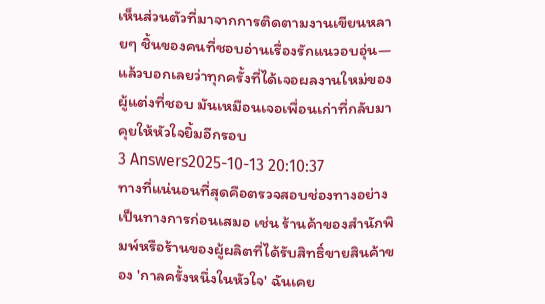เห็นส่วนตัวที่มาจากการติดตามงานเขียนหลายๆ ชิ้นของคนที่ชอบอ่านเรื่องรักแนวอบอุ่น—แล้วบอกเลยว่าทุกครั้งที่ได้เจอผลงานใหม่ของผู้แต่งที่ชอบ มันเหมือนเจอเพื่อนเก่าที่กลับมาคุยให้หัวใจยิ้มอีกรอบ
3 Answers2025-10-13 20:10:37
ทางที่แน่นอนที่สุดคือตรวจสอบช่องทางอย่างเป็นทางการก่อนเสมอ เช่น ร้านค้าของสำนักพิมพ์หรือร้านของผู้ผลิตที่ได้รับสิทธิ์ขายสินค้าของ 'กาลครั้งหนึ่งในหัวใจ' ฉันเคย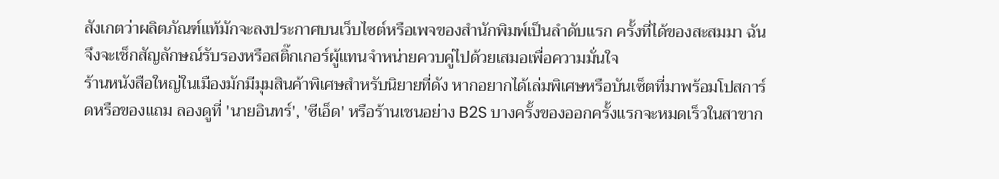สังเกตว่าผลิตภัณฑ์แท้มักจะลงประกาศบนเว็บไซต์หรือเพจของสำนักพิมพ์เป็นลำดับแรก ครั้งที่ได้ของสะสมมา ฉันจึงจะเช็กสัญลักษณ์รับรองหรือสติ๊กเกอร์ผู้แทนจำหน่ายควบคู่ไปด้วยเสมอเพื่อความมั่นใจ
ร้านหนังสือใหญ่ในเมืองมักมีมุมสินค้าพิเศษสำหรับนิยายที่ดัง หากอยากได้เล่มพิเศษหรือบันเซ็ตที่มาพร้อมโปสการ์ดหรือของแถม ลองดูที่ 'นายอินทร์', 'ซีเอ็ด' หรือร้านเชนอย่าง B2S บางครั้งของออกครั้งแรกจะหมดเร็วในสาขาก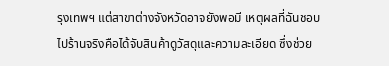รุงเทพฯ แต่สาขาต่างจังหวัดอาจยังพอมี เหตุผลที่ฉันชอบไปร้านจริงคือได้จับสินค้าดูวัสดุและความละเอียด ซึ่งช่วย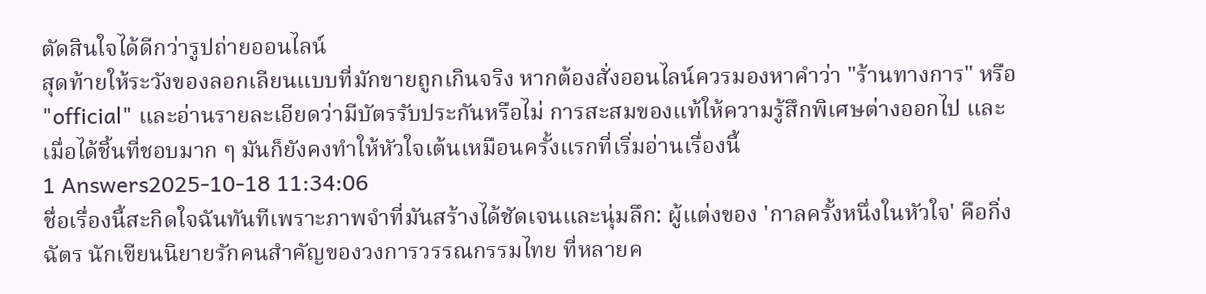ตัดสินใจได้ดีกว่ารูปถ่ายออนไลน์
สุดท้ายให้ระวังของลอกเลียนแบบที่มักขายถูกเกินจริง หากต้องสั่งออนไลน์ควรมองหาคำว่า "ร้านทางการ" หรือ "official" และอ่านรายละเอียดว่ามีบัตรรับประกันหรือไม่ การสะสมของแท้ให้ความรู้สึกพิเศษต่างออกไป และเมื่อได้ชิ้นที่ชอบมาก ๆ มันก็ยังคงทำให้หัวใจเต้นเหมือนครั้งแรกที่เริ่มอ่านเรื่องนี้
1 Answers2025-10-18 11:34:06
ชื่อเรื่องนี้สะกิดใจฉันทันทีเพราะภาพจำที่มันสร้างได้ชัดเจนและนุ่มลึก: ผู้แต่งของ 'กาลครั้งหนึ่งในหัวใจ' คือกิ่งฉัตร นักเขียนนิยายรักคนสำคัญของวงการวรรณกรรมไทย ที่หลายค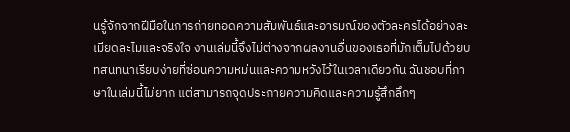นรู้จักจากฝีมือในการถ่ายทอดความสัมพันธ์และอารมณ์ของตัวละครได้อย่างละเมียดละไมและจริงใจ งานเล่มนี้จึงไม่ต่างจากผลงานอื่นของเธอที่มักเต็มไปด้วยบทสนทนาเรียบง่ายที่ซ่อนความหม่นและความหวังไว้ในเวลาเดียวกัน ฉันชอบที่ภาษาในเล่มนี้ไม่ยาก แต่สามารถจุดประกายความคิดและความรู้สึกลึกๆ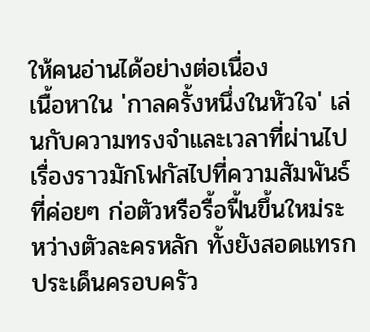ให้คนอ่านได้อย่างต่อเนื่อง
เนื้อหาใน 'กาลครั้งหนึ่งในหัวใจ' เล่นกับความทรงจำและเวลาที่ผ่านไป เรื่องราวมักโฟกัสไปที่ความสัมพันธ์ที่ค่อยๆ ก่อตัวหรือรื้อฟื้นขึ้นใหม่ระหว่างตัวละครหลัก ทั้งยังสอดแทรกประเด็นครอบครัว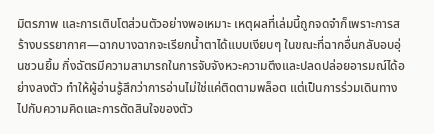มิตรภาพ และการเติบโตส่วนตัวอย่างพอเหมาะ เหตุผลที่เล่มนี้ถูกจดจำก็เพราะการสร้างบรรยากาศ—ฉากบางฉากจะเรียกน้ำตาได้แบบเงียบๆ ในขณะที่ฉากอื่นกลับอบอุ่นชวนยิ้ม กิ่งฉัตรมีความสามารถในการจับจังหวะความตึงและปลดปล่อยอารมณ์ได้อย่างลงตัว ทำให้ผู้อ่านรู้สึกว่าการอ่านไม่ใช่แค่ติดตามพล็อต แต่เป็นการร่วมเดินทางไปกับความคิดและการตัดสินใจของตัว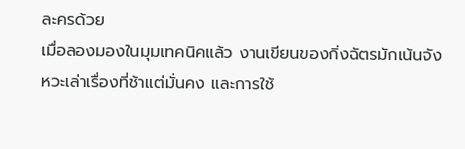ละครด้วย
เมื่อลองมองในมุมเทคนิคแล้ว งานเขียนของกิ่งฉัตรมักเน้นจังหวะเล่าเรื่องที่ช้าแต่มั่นคง และการใช้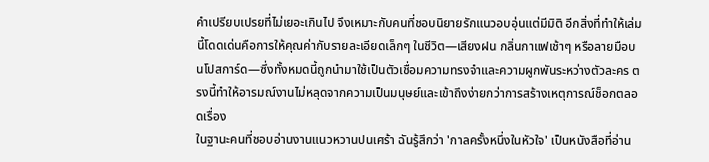คำเปรียบเปรยที่ไม่เยอะเกินไป จึงเหมาะกับคนที่ชอบนิยายรักแนวอบอุ่นแต่มีมิติ อีกสิ่งที่ทำให้เล่มนี้โดดเด่นคือการให้คุณค่ากับรายละเอียดเล็กๆ ในชีวิต—เสียงฝน กลิ่นกาแฟเช้าๆ หรือลายมือบนโปสการ์ด—ซึ่งทั้งหมดนี้ถูกนำมาใช้เป็นตัวเชื่อมความทรงจำและความผูกพันระหว่างตัวละคร ตรงนี้ทำให้อารมณ์งานไม่หลุดจากความเป็นมนุษย์และเข้าถึงง่ายกว่าการสร้างเหตุการณ์ช็อกตลอดเรื่อง
ในฐานะคนที่ชอบอ่านงานแนวหวานปนเศร้า ฉันรู้สึกว่า 'กาลครั้งหนึ่งในหัวใจ' เป็นหนังสือที่อ่าน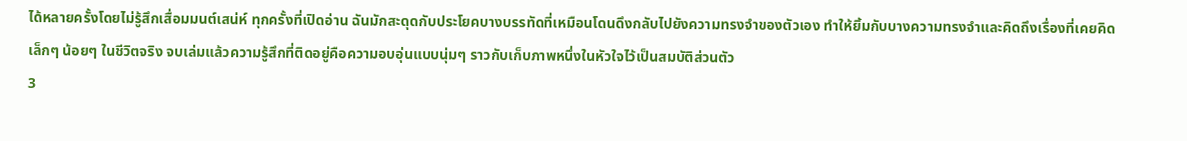ได้หลายครั้งโดยไม่รู้สึกเสื่อมมนต์เสน่ห์ ทุกครั้งที่เปิดอ่าน ฉันมักสะดุดกับประโยคบางบรรทัดที่เหมือนโดนดึงกลับไปยังความทรงจำของตัวเอง ทำให้ยิ้มกับบางความทรงจำและคิดถึงเรื่องที่เคยคิดเล็กๆ น้อยๆ ในชีวิตจริง จบเล่มแล้วความรู้สึกที่ติดอยู่คือความอบอุ่นแบบนุ่มๆ ราวกับเก็บภาพหนึ่งในหัวใจไว้เป็นสมบัติส่วนตัว
3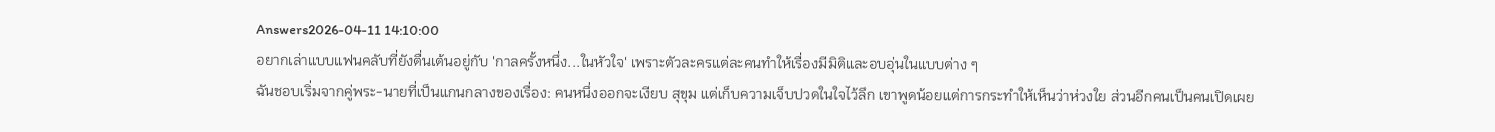Answers2026-04-11 14:10:00
อยากเล่าแบบแฟนคลับที่ยังตื่นเต้นอยู่กับ 'กาลครั้งหนึ่ง...ในหัวใจ' เพราะตัวละครแต่ละคนทำให้เรื่องมีมิติและอบอุ่นในแบบต่าง ๆ
ฉันชอบเริ่มจากคู่พระ-นายที่เป็นแกนกลางของเรื่อง: คนหนึ่งออกจะเงียบ สุขุม แต่เก็บความเจ็บปวดในใจไว้ลึก เขาพูดน้อยแต่การกระทำให้เห็นว่าห่วงใย ส่วนอีกคนเป็นคนเปิดเผย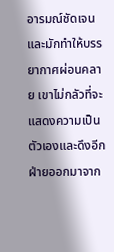อารมณ์ชัดเจนและมักทำให้บรรยากาศผ่อนคลาย เขาไม่กลัวที่จะแสดงความเป็นตัวเองและดึงอีกฝ่ายออกมาจาก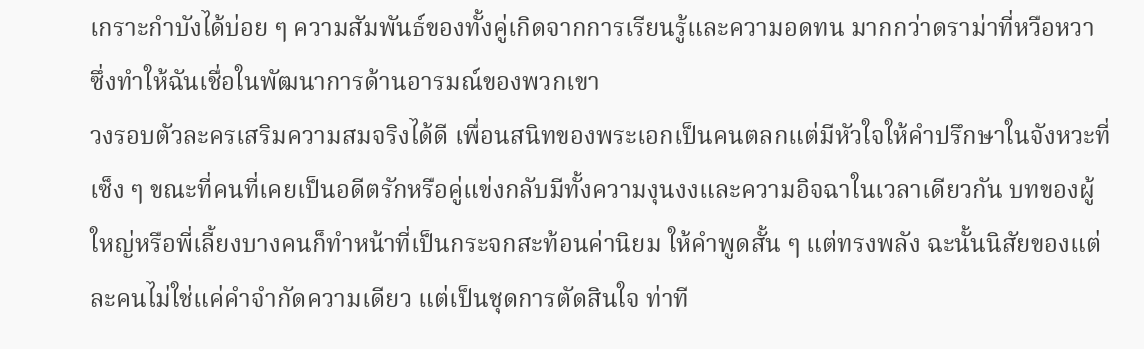เกราะกำบังได้บ่อย ๆ ความสัมพันธ์ของทั้งคู่เกิดจากการเรียนรู้และความอดทน มากกว่าดราม่าที่หวือหวา ซึ่งทำให้ฉันเชื่อในพัฒนาการด้านอารมณ์ของพวกเขา
วงรอบตัวละครเสริมความสมจริงได้ดี เพื่อนสนิทของพระเอกเป็นคนตลกแต่มีหัวใจให้คำปรึกษาในจังหวะที่เซ็ง ๆ ขณะที่คนที่เคยเป็นอดีตรักหรือคู่แข่งกลับมีทั้งความงุนงงและความอิจฉาในเวลาเดียวกัน บทของผู้ใหญ่หรือพี่เลี้ยงบางคนก็ทำหน้าที่เป็นกระจกสะท้อนค่านิยม ให้คำพูดสั้น ๆ แต่ทรงพลัง ฉะนั้นนิสัยของแต่ละคนไม่ใช่แค่คำจำกัดความเดียว แต่เป็นชุดการตัดสินใจ ท่าที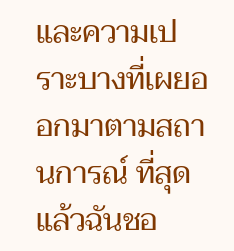และความเปราะบางที่เผยออกมาตามสถานการณ์ ที่สุดแล้วฉันชอ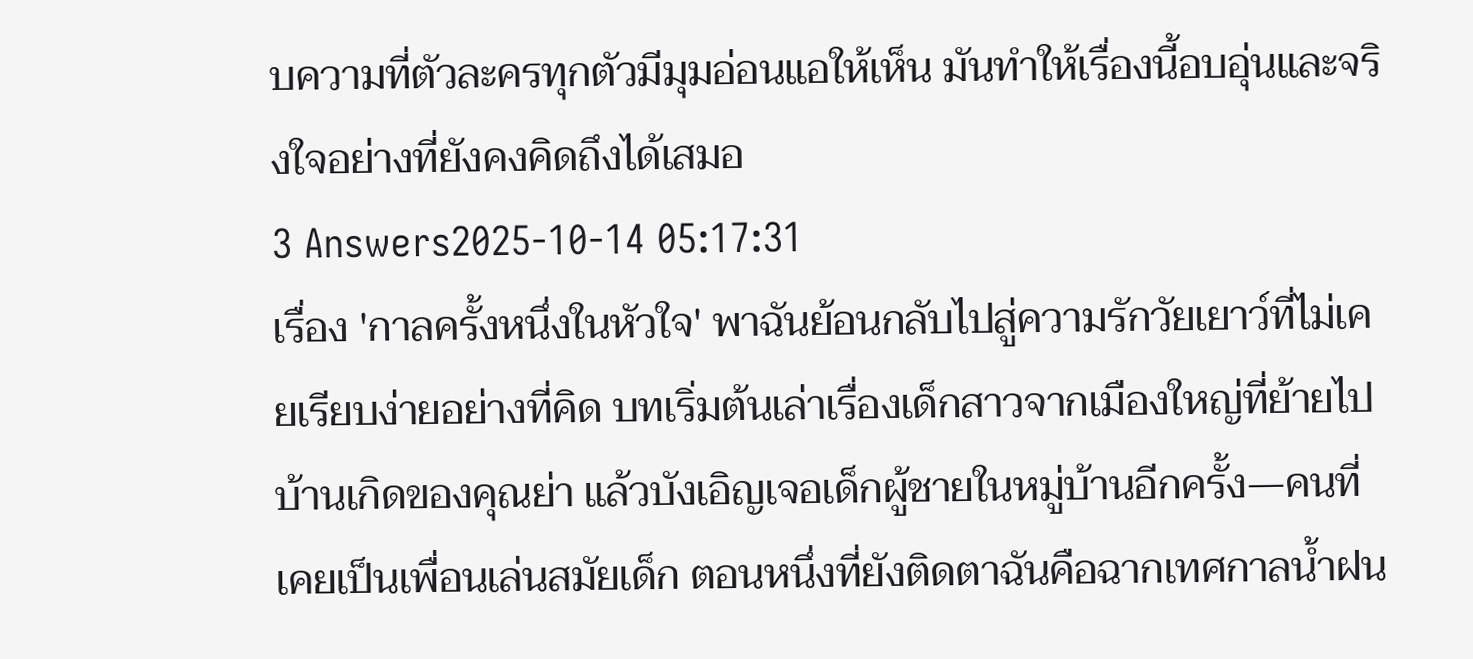บความที่ตัวละครทุกตัวมีมุมอ่อนแอให้เห็น มันทำให้เรื่องนี้อบอุ่นและจริงใจอย่างที่ยังคงคิดถึงได้เสมอ
3 Answers2025-10-14 05:17:31
เรื่อง 'กาลครั้งหนึ่งในหัวใจ' พาฉันย้อนกลับไปสู่ความรักวัยเยาว์ที่ไม่เคยเรียบง่ายอย่างที่คิด บทเริ่มต้นเล่าเรื่องเด็กสาวจากเมืองใหญ่ที่ย้ายไปบ้านเกิดของคุณย่า แล้วบังเอิญเจอเด็กผู้ชายในหมู่บ้านอีกครั้ง—คนที่เคยเป็นเพื่อนเล่นสมัยเด็ก ตอนหนึ่งที่ยังติดตาฉันคือฉากเทศกาลน้ำฝน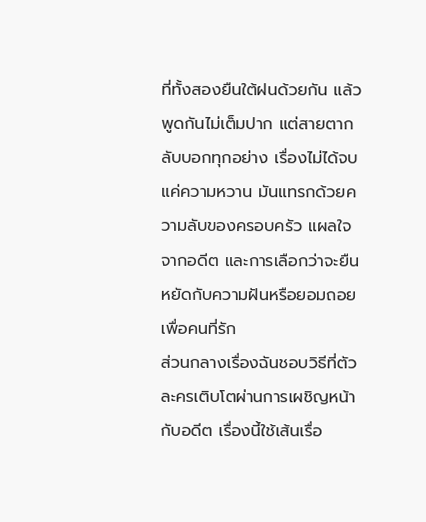ที่ทั้งสองยืนใต้ฝนด้วยกัน แล้วพูดกันไม่เต็มปาก แต่สายตากลับบอกทุกอย่าง เรื่องไม่ได้จบแค่ความหวาน มันแทรกด้วยความลับของครอบครัว แผลใจจากอดีต และการเลือกว่าจะยืนหยัดกับความฝันหรือยอมถอยเพื่อคนที่รัก
ส่วนกลางเรื่องฉันชอบวิธีที่ตัวละครเติบโตผ่านการเผชิญหน้ากับอดีต เรื่องนี้ใช้เส้นเรื่อ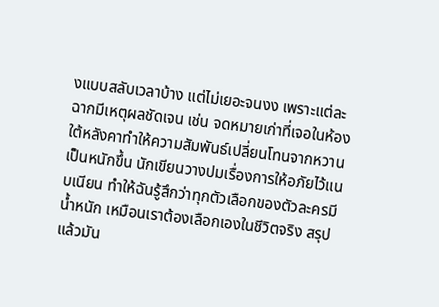งแบบสลับเวลาบ้าง แต่ไม่เยอะจนงง เพราะแต่ละฉากมีเหตุผลชัดเจน เช่น จดหมายเก่าที่เจอในห้องใต้หลังคาทำให้ความสัมพันธ์เปลี่ยนโทนจากหวานเป็นหนักขึ้น นักเขียนวางปมเรื่องการให้อภัยไว้แนบเนียน ทำให้ฉันรู้สึกว่าทุกตัวเลือกของตัวละครมีน้ำหนัก เหมือนเราต้องเลือกเองในชีวิตจริง สรุปแล้วมัน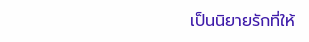เป็นนิยายรักที่ให้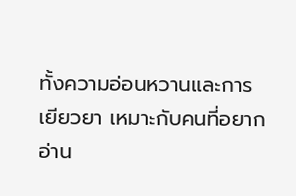ทั้งความอ่อนหวานและการเยียวยา เหมาะกับคนที่อยากอ่าน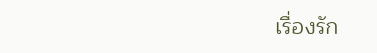เรื่องรัก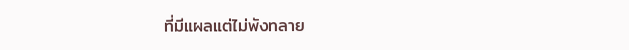ที่มีแผลแต่ไม่พังทลาย